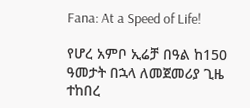Fana: At a Speed of Life!

የሆረ አምቦ ኢሬቻ በዓል ከ150 ዓመታት በኋላ ለመጀመሪያ ጊዜ ተከበረ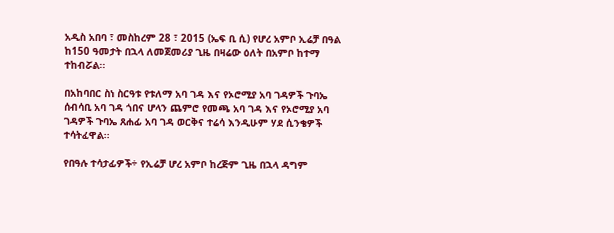አዲስ አበባ ፣ መስከረም 28 ፣ 2015 (ኤፍ ቢ ሲ) የሆረ አምቦ ኢሬቻ በዓል ከ150 ዓመታት በኋላ ለመጀመሪያ ጊዜ በዛሬው ዕለት በአምቦ ከተማ ተከብሯል፡፡

በአከባበር ስነ ስርዓቱ የቱለማ አባ ገዳ እና የኦሮሚያ አባ ገዳዎች ጉባኤ ሰብሳቢ አባ ገዳ ጎበና ሆላን ጨምሮ የመጫ አባ ገዳ እና የኦሮሚያ አባ ገዳዎች ጉባኤ ጸሐፊ አባ ገዳ ወርቅና ተሬሳ እንዲሁም ሃደ ሲንቄዎች ተሳትፈዋል፡፡

የበዓሉ ተሳታፊዎች÷ የኢሬቻ ሆረ አምቦ ከረጅም ጊዜ በኋላ ዳግም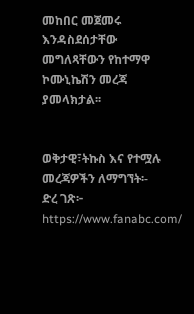መከበር መጀመሩ እንዳስደሰታቸው መግለጻቸውን የከተማዋ ኮሙኒኬሽን መረጃ ያመላክታል፡፡


ወቅታዊ፣ትኩስ እና የተሟሉ መረጃዎችን ለማግኘት፡-
ድረ ገጽ፦ https://www.fanabc.com/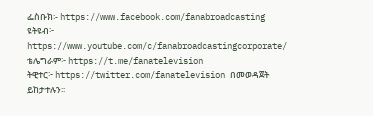ፌስቡክ፡- https://www.facebook.com/fanabroadcasting
ዩትዩብ፦ https://www.youtube.com/c/fanabroadcastingcorporate/
ቴሌግራም፦ https://t.me/fanatelevision
ትዊተር፦ https://twitter.com/fanatelevision በመወዳጀት ይከታተሉን፡፡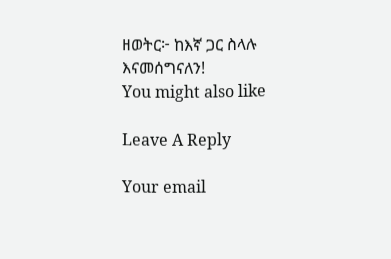ዘወትር፦ ከእኛ ጋር ስላሉ እናመሰግናለን!
You might also like

Leave A Reply

Your email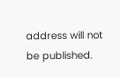address will not be published.